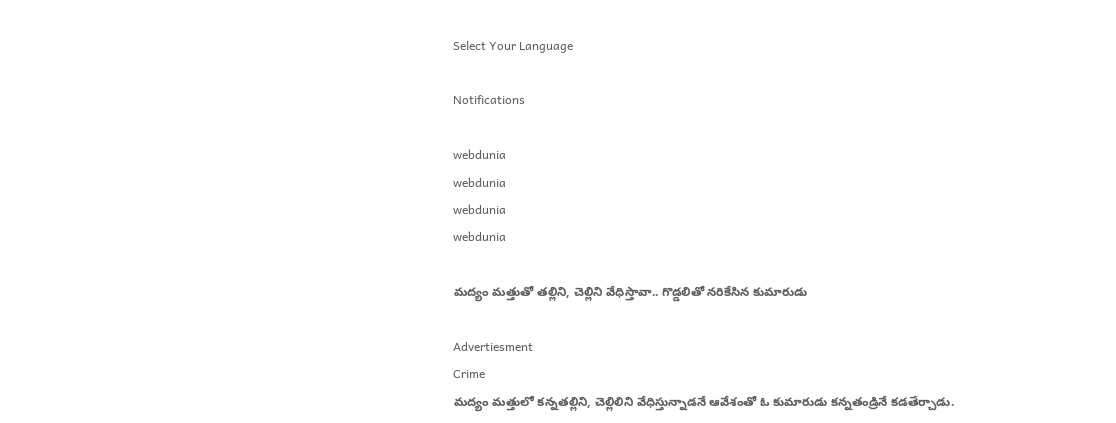Select Your Language

Notifications

webdunia
webdunia
webdunia
webdunia

మద్యం మత్తుతో తల్లిని, చెల్లిని వేధిస్తావా.. గొడ్డలితో నరికేసిన కుమారుడు

Advertiesment
Crime
మద్యం మత్తులో కన్నతల్లిని, చెల్లిలిని వేధిస్తున్నాడనే ఆవేశంతో ఓ కుమారుడు కన్నతండ్రినే కడతేర్చాడు.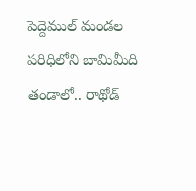పెద్దెముల్ మండల పరిధిలోని బామిమీది తండాలో.. రాథోడ్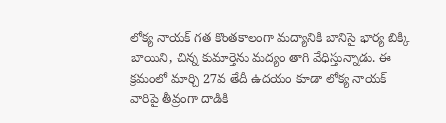లోక్య నాయక్ గత కొంతకాలంగా మద్యానికి బానిసై భార్య బిక్కి బాయిని, చిన్న కుమార్తెను మద్యం తాగి వేధిస్తున్నాడు. ఈ క్రమంలో మార్చి 27వ తేదీ ఉదయం కూడా లోక్య నాయక్ వారిపై తీవ్రంగా దాడికి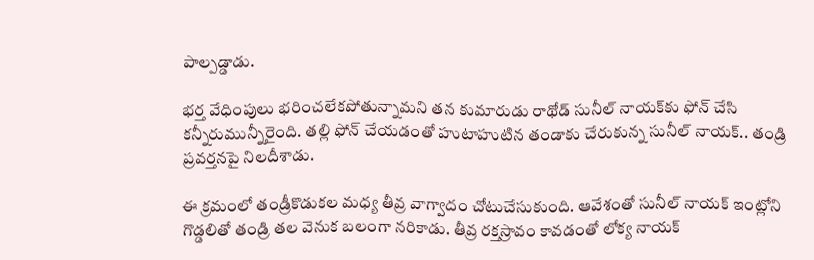పాల్పడ్డాడు.

భర్త వేధింపులు భరించలేకపోతున్నామని తన కుమారుడు రాథోడ్ సునీల్ నాయక్‌కు ఫోన్ చేసి కన్నీరుమున్నీరైంది. తల్లి ఫోన్ చేయడంతో హుటాహుటిన తండాకు చేరుకున్న సునీల్ నాయక్.. తండ్రి ప్రవర్తనపై నిలదీశాడు.

ఈ క్రమంలో తండ్రీకొడుకల మధ్య తీవ్ర వాగ్వాదం చోటుచేసుకుంది. ఆవేశంతో సునీల్ నాయక్ ఇంట్లోని గొడ్డలితో తండ్రి తల వెనుక బలంగా నరికాడు. తీవ్ర రక్తస్రావం కావడంతో లోక్య నాయక్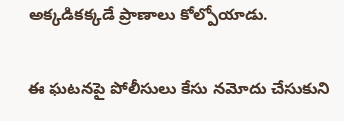అక్కడికక్కడే ప్రాణాలు కోల్పోయాడు.

ఈ ఘటనపై పోలీసులు కేసు నమోదు చేసుకుని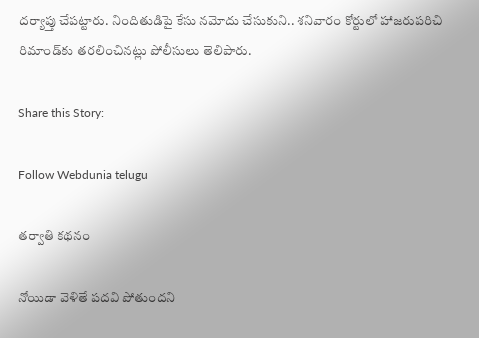దర్యాప్తు చేపట్టారు. నిందితుడిపై కేసు నమోదు చేసుకుని.. శనివారం కోర్టులో హాజరుపరిచి రిమాండ్‌కు తరలించినట్లు పోలీసులు తెలిపారు.

Share this Story:

Follow Webdunia telugu

తర్వాతి కథనం

నోయిడా వెళితే పదవి పోతుందని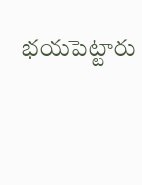భయపెట్టారు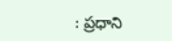: ప్రధాని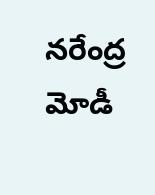నరేంద్ర మోడీ